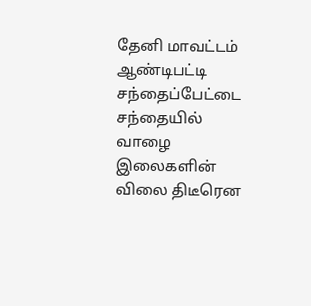தேனி மாவட்டம் ஆண்டிபட்டி சந்தைப்பேட்டை சந்தையில் வாழை இலைகளின் விலை திடீரென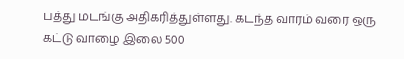பத்து மடங்கு அதிகரித்துள்ளது. கடந்த வாரம் வரை ஒரு கட்டு வாழை இலை 500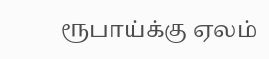ரூபாய்க்கு ஏலம்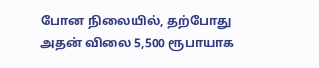போன நிலையில், தற்போது அதன் விலை 5,500 ரூபாயாக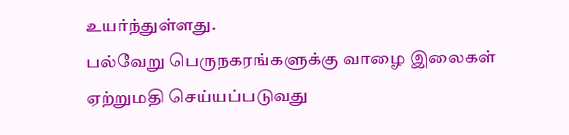உயர்ந்துள்ளது.
பல்வேறு பெருநகரங்களுக்கு வாழை இலைகள் ஏற்றுமதி செய்யப்படுவது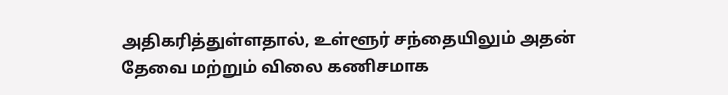அதிகரித்துள்ளதால், உள்ளூர் சந்தையிலும் அதன் தேவை மற்றும் விலை கணிசமாக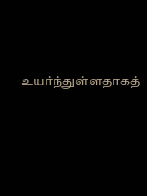உயர்ந்துள்ளதாகத்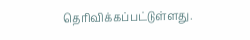தெரிவிக்கப்பட்டுள்ளது.